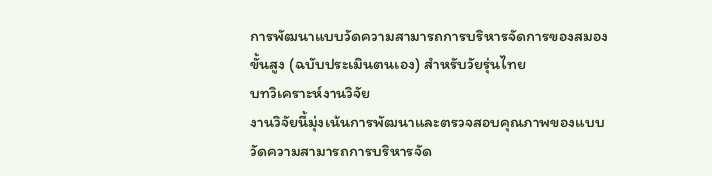การพัฒนาแบบวัดความสามารถการบริหารจัดการของสมองขั้นสูง (ฉบับประเมินตนเอง) สำหรับวัยรุ่นไทย
บทวิเคราะห์งานวิจัย
งานวิจัยนี้มุ่งเน้นการพัฒนาและตรวจสอบคุณภาพของแบบวัดความสามารถการบริหารจัด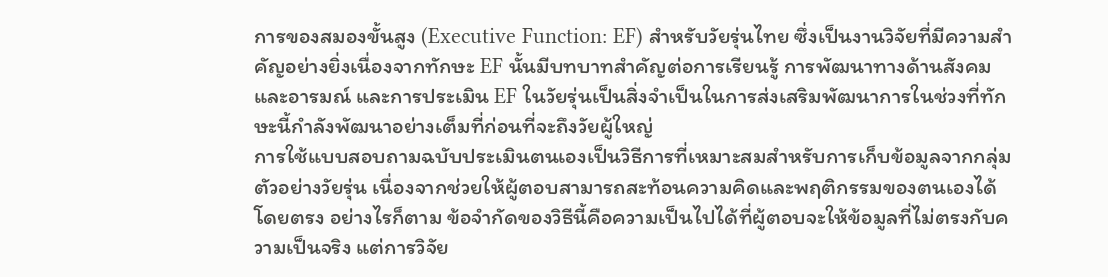การของสมองขั้นสูง (Executive Function: EF) สำหรับวัยรุ่นไทย ซึ่งเป็นงานวิจัยที่มีความสำคัญอย่างยิ่งเนื่องจากทักษะ EF นั้นมีบทบาทสำคัญต่อการเรียนรู้ การพัฒนาทางด้านสังคม และอารมณ์ และการประเมิน EF ในวัยรุ่นเป็นสิ่งจำเป็นในการส่งเสริมพัฒนาการในช่วงที่ทักษะนี้กำลังพัฒนาอย่างเต็มที่ก่อนที่จะถึงวัยผู้ใหญ่
การใช้แบบสอบถามฉบับประเมินตนเองเป็นวิธีการที่เหมาะสมสำหรับการเก็บข้อมูลจากกลุ่มตัวอย่างวัยรุ่น เนื่องจากช่วยให้ผู้ตอบสามารถสะท้อนความคิดและพฤติกรรมของตนเองได้โดยตรง อย่างไรก็ตาม ข้อจำกัดของวิธีนี้คือความเป็นไปได้ที่ผู้ตอบจะให้ข้อมูลที่ไม่ตรงกับความเป็นจริง แต่การวิจัย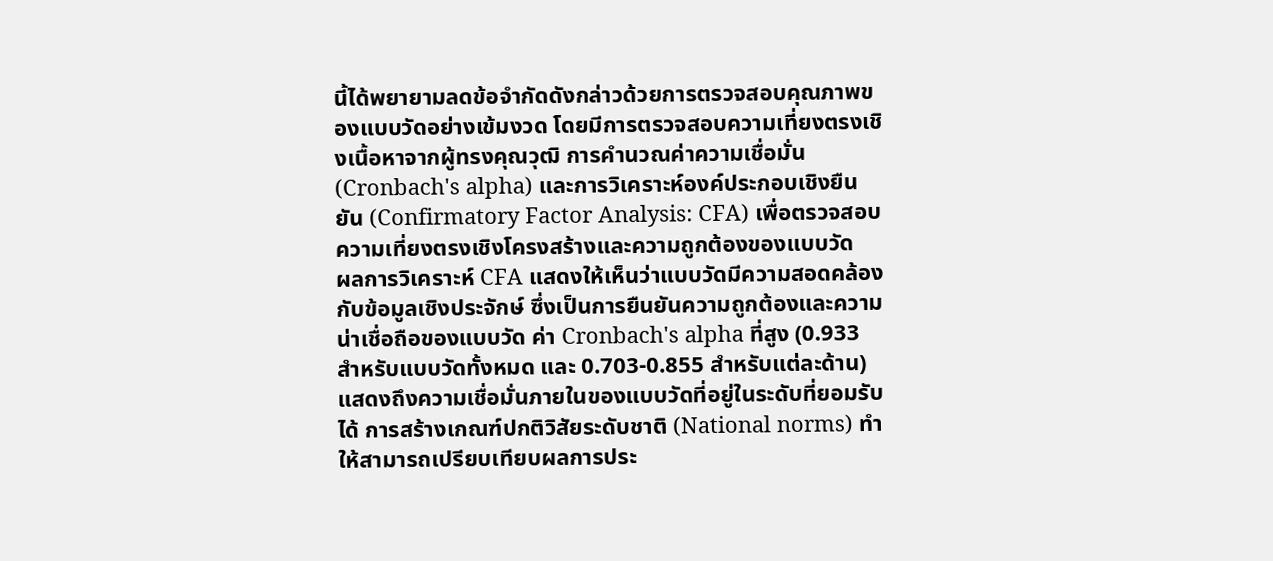นี้ได้พยายามลดข้อจำกัดดังกล่าวด้วยการตรวจสอบคุณภาพของแบบวัดอย่างเข้มงวด โดยมีการตรวจสอบความเที่ยงตรงเชิงเนื้อหาจากผู้ทรงคุณวุฒิ การคำนวณค่าความเชื่อมั่น (Cronbach's alpha) และการวิเคราะห์องค์ประกอบเชิงยืนยัน (Confirmatory Factor Analysis: CFA) เพื่อตรวจสอบความเที่ยงตรงเชิงโครงสร้างและความถูกต้องของแบบวัด
ผลการวิเคราะห์ CFA แสดงให้เห็นว่าแบบวัดมีความสอดคล้องกับข้อมูลเชิงประจักษ์ ซึ่งเป็นการยืนยันความถูกต้องและความน่าเชื่อถือของแบบวัด ค่า Cronbach's alpha ที่สูง (0.933 สำหรับแบบวัดทั้งหมด และ 0.703-0.855 สำหรับแต่ละด้าน) แสดงถึงความเชื่อมั่นภายในของแบบวัดที่อยู่ในระดับที่ยอมรับได้ การสร้างเกณฑ์ปกติวิสัยระดับชาติ (National norms) ทำให้สามารถเปรียบเทียบผลการประ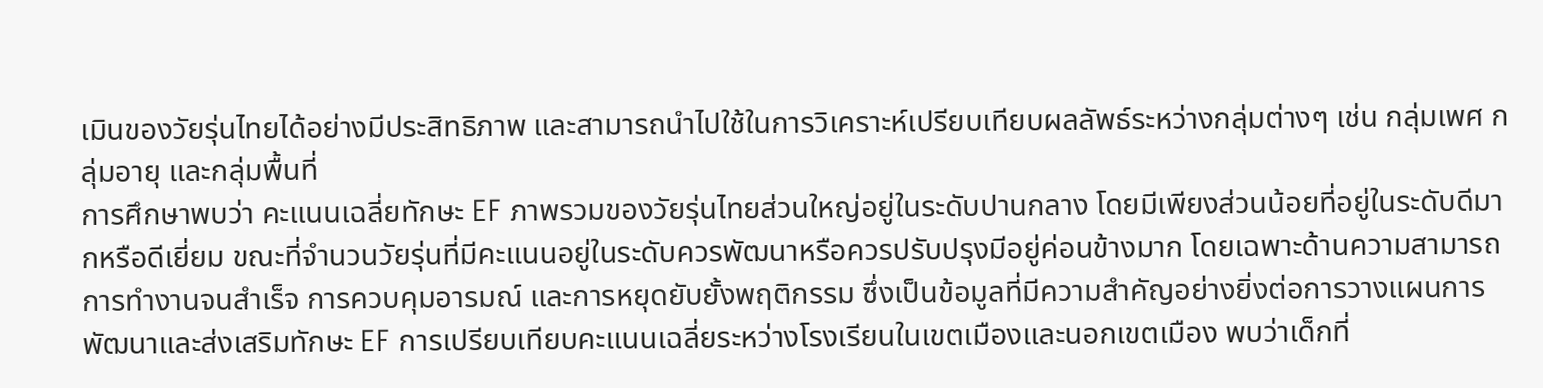เมินของวัยรุ่นไทยได้อย่างมีประสิทธิภาพ และสามารถนำไปใช้ในการวิเคราะห์เปรียบเทียบผลลัพธ์ระหว่างกลุ่มต่างๆ เช่น กลุ่มเพศ กลุ่มอายุ และกลุ่มพื้นที่
การศึกษาพบว่า คะแนนเฉลี่ยทักษะ EF ภาพรวมของวัยรุ่นไทยส่วนใหญ่อยู่ในระดับปานกลาง โดยมีเพียงส่วนน้อยที่อยู่ในระดับดีมากหรือดีเยี่ยม ขณะที่จำนวนวัยรุ่นที่มีคะแนนอยู่ในระดับควรพัฒนาหรือควรปรับปรุงมีอยู่ค่อนข้างมาก โดยเฉพาะด้านความสามารถการทำงานจนสำเร็จ การควบคุมอารมณ์ และการหยุดยับยั้งพฤติกรรม ซึ่งเป็นข้อมูลที่มีความสำคัญอย่างยิ่งต่อการวางแผนการพัฒนาและส่งเสริมทักษะ EF การเปรียบเทียบคะแนนเฉลี่ยระหว่างโรงเรียนในเขตเมืองและนอกเขตเมือง พบว่าเด็กที่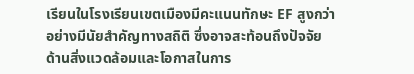เรียนในโรงเรียนเขตเมืองมีคะแนนทักษะ EF สูงกว่าอย่างมีนัยสำคัญทางสถิติ ซึ่งอาจสะท้อนถึงปัจจัยด้านสิ่งแวดล้อมและโอกาสในการ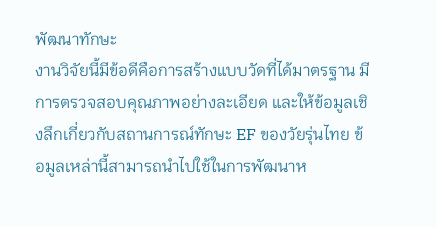พัฒนาทักษะ
งานวิจัยนี้มีข้อดีคือการสร้างแบบวัดที่ได้มาตรฐาน มีการตรวจสอบคุณภาพอย่างละเอียด และให้ข้อมูลเชิงลึกเกี่ยวกับสถานการณ์ทักษะ EF ของวัยรุ่นไทย ข้อมูลเหล่านี้สามารถนำไปใช้ในการพัฒนาห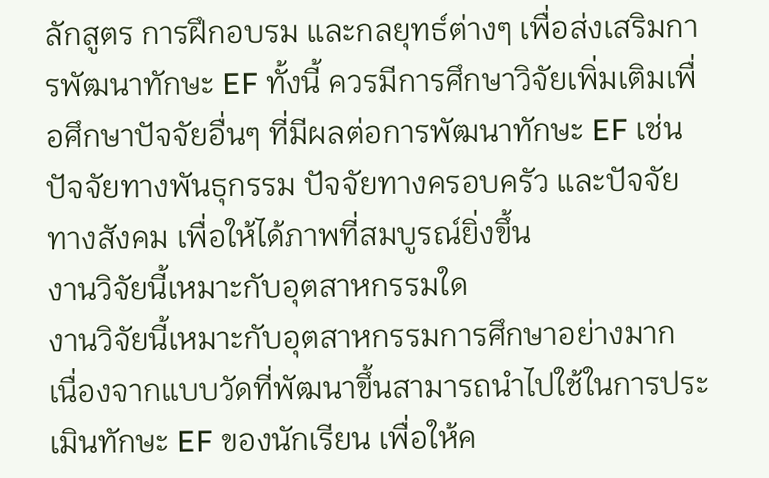ลักสูตร การฝึกอบรม และกลยุทธ์ต่างๆ เพื่อส่งเสริมการพัฒนาทักษะ EF ทั้งนี้ ควรมีการศึกษาวิจัยเพิ่มเติมเพื่อศึกษาปัจจัยอื่นๆ ที่มีผลต่อการพัฒนาทักษะ EF เช่น ปัจจัยทางพันธุกรรม ปัจจัยทางครอบครัว และปัจจัยทางสังคม เพื่อให้ได้ภาพที่สมบูรณ์ยิ่งขึ้น
งานวิจัยนี้เหมาะกับอุตสาหกรรมใด
งานวิจัยนี้เหมาะกับอุตสาหกรรมการศึกษาอย่างมาก เนื่องจากแบบวัดที่พัฒนาขึ้นสามารถนำไปใช้ในการประเมินทักษะ EF ของนักเรียน เพื่อให้ค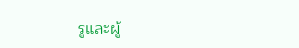รูและผู้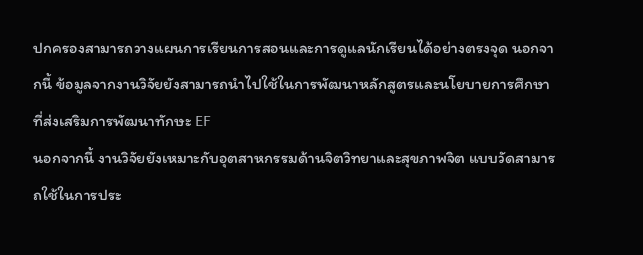ปกครองสามารถวางแผนการเรียนการสอนและการดูแลนักเรียนได้อย่างตรงจุด นอกจากนี้ ข้อมูลจากงานวิจัยยังสามารถนำไปใช้ในการพัฒนาหลักสูตรและนโยบายการศึกษาที่ส่งเสริมการพัฒนาทักษะ EF
นอกจากนี้ งานวิจัยยังเหมาะกับอุตสาหกรรมด้านจิตวิทยาและสุขภาพจิต แบบวัดสามารถใช้ในการประ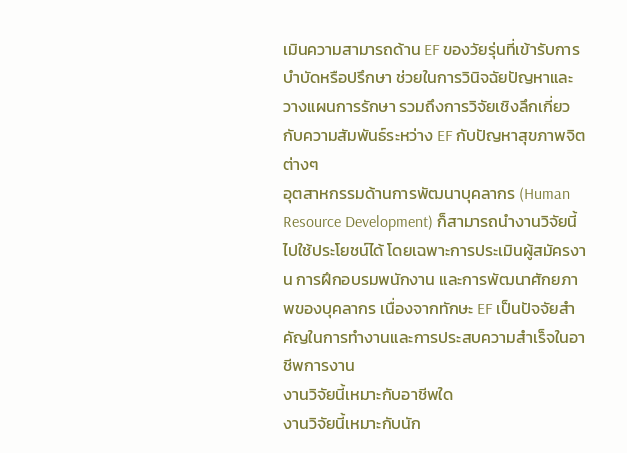เมินความสามารถด้าน EF ของวัยรุ่นที่เข้ารับการบำบัดหรือปรึกษา ช่วยในการวินิจฉัยปัญหาและวางแผนการรักษา รวมถึงการวิจัยเชิงลึกเกี่ยวกับความสัมพันธ์ระหว่าง EF กับปัญหาสุขภาพจิตต่างๆ
อุตสาหกรรมด้านการพัฒนาบุคลากร (Human Resource Development) ก็สามารถนำงานวิจัยนี้ไปใช้ประโยชน์ได้ โดยเฉพาะการประเมินผู้สมัครงาน การฝึกอบรมพนักงาน และการพัฒนาศักยภาพของบุคลากร เนื่องจากทักษะ EF เป็นปัจจัยสำคัญในการทำงานและการประสบความสำเร็จในอาชีพการงาน
งานวิจัยนี้เหมาะกับอาชีพใด
งานวิจัยนี้เหมาะกับนัก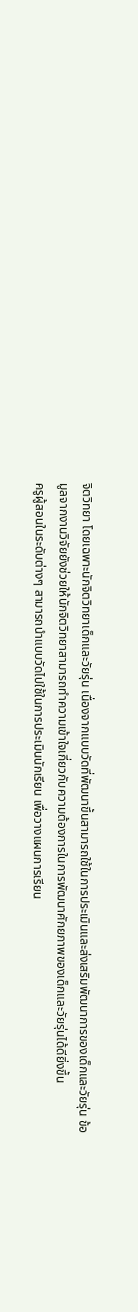จิตวิทยา โดยเฉพาะนักจิตวิทยาเด็กและวัยรุ่น เนื่องจากแบบวัดที่พัฒนาขึ้นสามารถใช้ในการประเมินและส่งเสริมพัฒนาการของเด็กและวัยรุ่น ข้อมูลจากงานวิจัยยังช่วยให้นักจิตวิทยาสามารถทำความเข้าใจเกี่ยวกับความต้องการในการพัฒนาศักยภาพของเด็กและวัยรุ่นได้ดียิ่งขึ้น
ครูผู้สอนในระดับต่างๆ สามารถนำแบบวัดไปใช้ในการประเมินนักเรียน เพื่อวางแผนการเรียน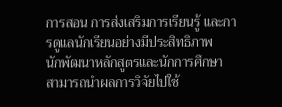การสอน การส่งเสริมการเรียนรู้ และการดูแลนักเรียนอย่างมีประสิทธิภาพ
นักพัฒนาหลักสูตรและนักการศึกษา สามารถนำผลการวิจัยไปใช้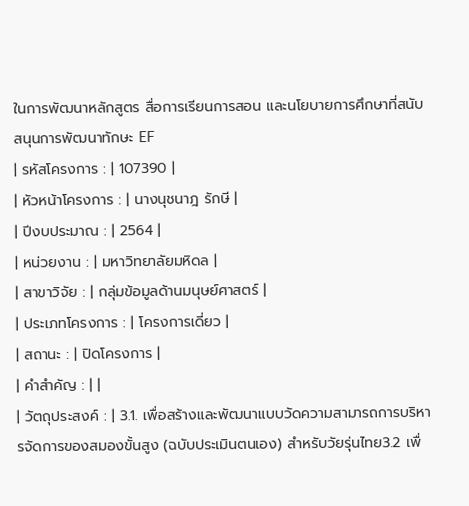ในการพัฒนาหลักสูตร สื่อการเรียนการสอน และนโยบายการศึกษาที่สนับสนุนการพัฒนาทักษะ EF
| รหัสโครงการ : | 107390 |
| หัวหน้าโครงการ : | นางนุชนาฎ รักษี |
| ปีงบประมาณ : | 2564 |
| หน่วยงาน : | มหาวิทยาลัยมหิดล |
| สาขาวิจัย : | กลุ่มข้อมูลด้านมนุษย์ศาสตร์ |
| ประเภทโครงการ : | โครงการเดี่ยว |
| สถานะ : | ปิดโครงการ |
| คำสำคัญ : | |
| วัตถุประสงค์ : | 3.1. เพื่อสร้างและพัฒนาแบบวัดความสามารถการบริหารจัดการของสมองขั้นสูง (ฉบับประเมินตนเอง) สำหรับวัยรุ่นไทย3.2 เพื่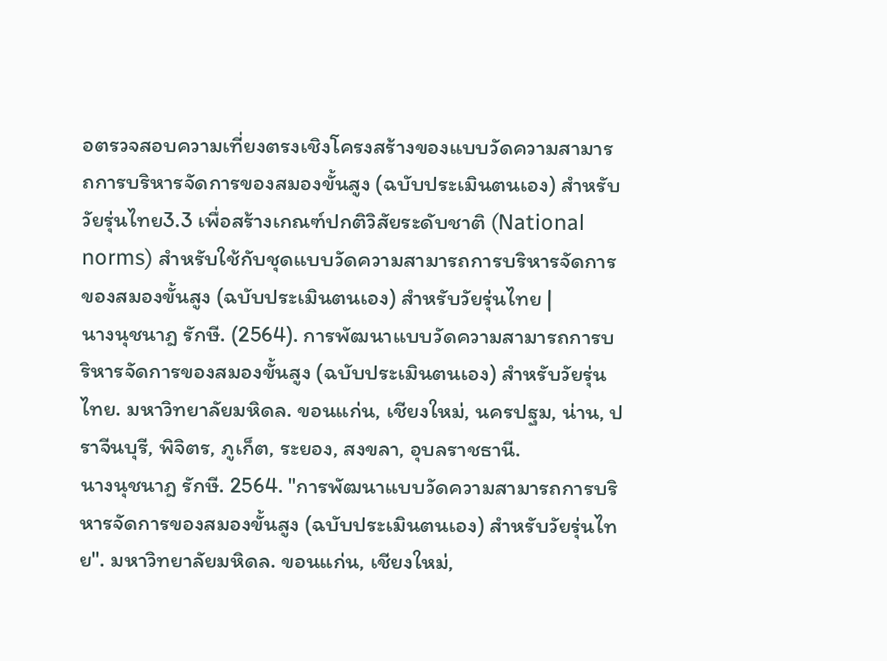อตรวจสอบความเที่ยงตรงเชิงโครงสร้างของแบบวัดความสามารถการบริหารจัดการของสมองขั้นสูง (ฉบับประเมินตนเอง) สำหรับวัยรุ่นไทย3.3 เพื่อสร้างเกณฑ์ปกติวิสัยระดับชาติ (National norms) สำหรับใช้กับชุดแบบวัดความสามารถการบริหารจัดการของสมองขั้นสูง (ฉบับประเมินตนเอง) สำหรับวัยรุ่นไทย |
นางนุชนาฎ รักษี. (2564). การพัฒนาแบบวัดความสามารถการบริหารจัดการของสมองขั้นสูง (ฉบับประเมินตนเอง) สำหรับวัยรุ่นไทย. มหาวิทยาลัยมหิดล. ขอนแก่น, เชียงใหม่, นครปฐม, น่าน, ปราจีนบุรี, พิจิตร, ภูเก็ต, ระยอง, สงขลา, อุบลราชธานี.
นางนุชนาฎ รักษี. 2564. "การพัฒนาแบบวัดความสามารถการบริหารจัดการของสมองขั้นสูง (ฉบับประเมินตนเอง) สำหรับวัยรุ่นไทย". มหาวิทยาลัยมหิดล. ขอนแก่น, เชียงใหม่,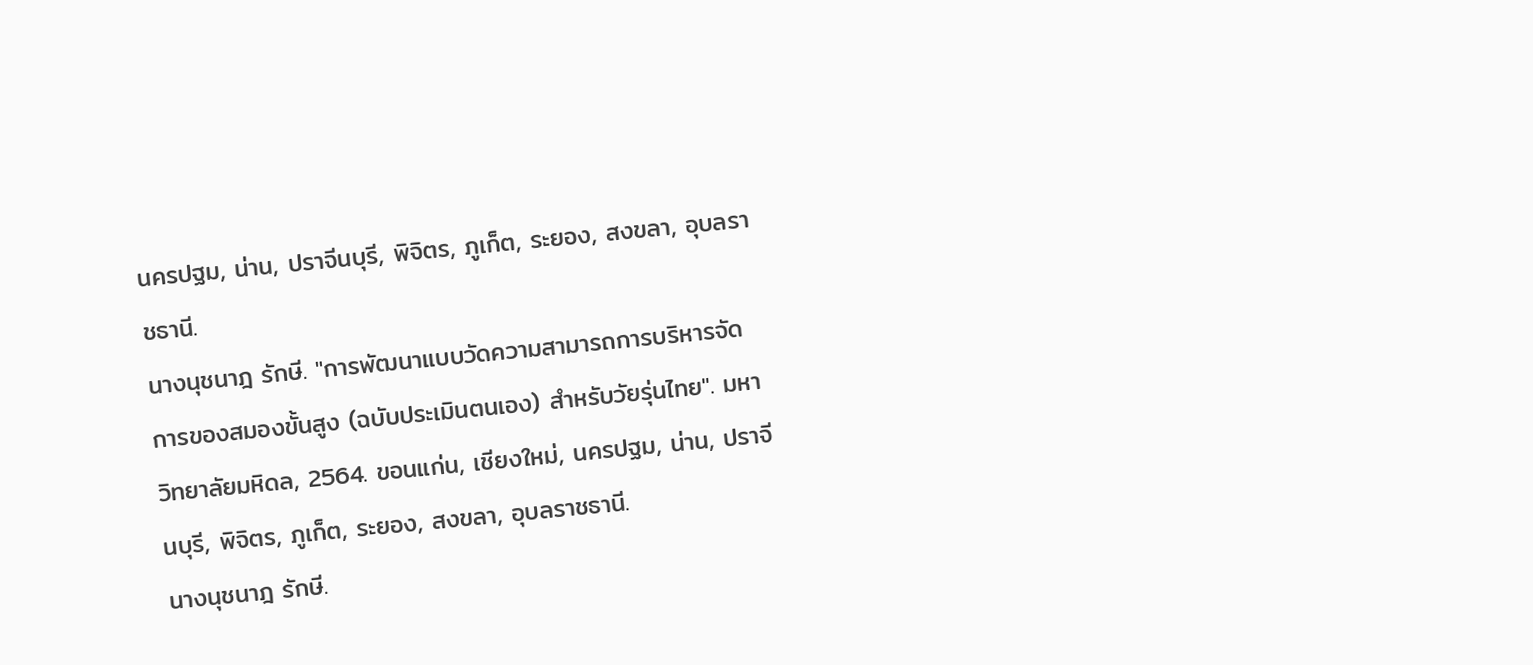นครปฐม, น่าน, ปราจีนบุรี, พิจิตร, ภูเก็ต, ระยอง, สงขลา, อุบลราชธานี.
นางนุชนาฎ รักษี. "การพัฒนาแบบวัดความสามารถการบริหารจัดการของสมองขั้นสูง (ฉบับประเมินตนเอง) สำหรับวัยรุ่นไทย". มหาวิทยาลัยมหิดล, 2564. ขอนแก่น, เชียงใหม่, นครปฐม, น่าน, ปราจีนบุรี, พิจิตร, ภูเก็ต, ระยอง, สงขลา, อุบลราชธานี.
นางนุชนาฎ รักษี.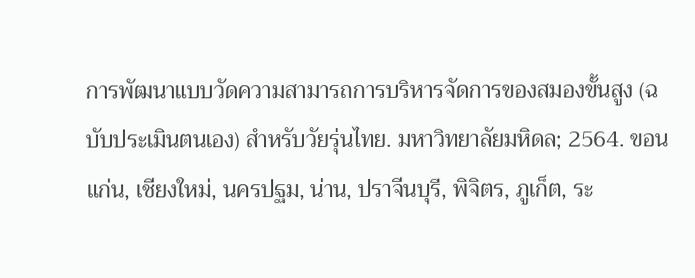การพัฒนาแบบวัดความสามารถการบริหารจัดการของสมองขั้นสูง (ฉบับประเมินตนเอง) สำหรับวัยรุ่นไทย. มหาวิทยาลัยมหิดล; 2564. ขอนแก่น, เชียงใหม่, นครปฐม, น่าน, ปราจีนบุรี, พิจิตร, ภูเก็ต, ระ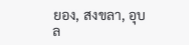ยอง, สงขลา, อุบล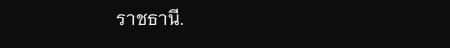ราชธานี.